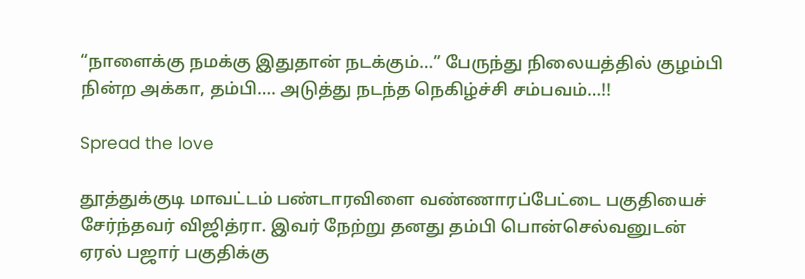“நாளைக்கு நமக்கு இதுதான் நடக்கும்…” பேருந்து நிலையத்தில் குழம்பி நின்ற அக்கா, தம்பி…. அடுத்து நடந்த நெகிழ்ச்சி சம்பவம்…!!

Spread the love

தூத்துக்குடி மாவட்டம் பண்டாரவிளை வண்ணாரப்பேட்டை பகுதியைச் சேர்ந்தவர் விஜித்ரா. இவர் நேற்று தனது தம்பி பொன்செல்வனுடன் ஏரல் பஜார் பகுதிக்கு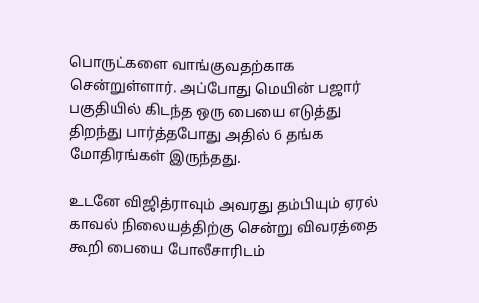பொருட்களை வாங்குவதற்காக சென்றுள்ளார். அப்போது மெயின் பஜார் பகுதியில் கிடந்த ஒரு பையை எடுத்து திறந்து பார்த்தபோது அதில் 6 தங்க மோதிரங்கள் இருந்தது.

உடனே விஜித்ராவும் அவரது தம்பியும் ஏரல் காவல் நிலையத்திற்கு சென்று விவரத்தை கூறி பையை போலீசாரிடம்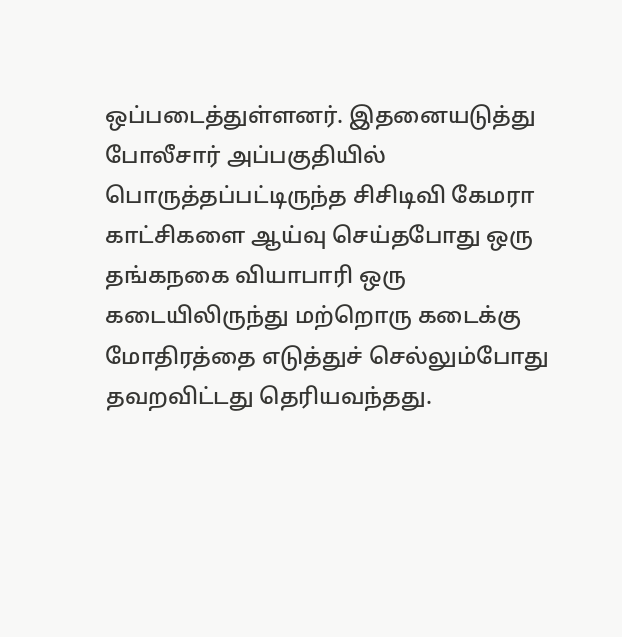ஒப்படைத்துள்ளனர். இதனையடுத்து போலீசார் அப்பகுதியில் பொருத்தப்பட்டிருந்த சிசிடிவி கேமரா காட்சிகளை ஆய்வு செய்தபோது ஒரு தங்கநகை வியாபாரி ஒரு கடையிலிருந்து மற்றொரு கடைக்கு மோதிரத்தை எடுத்துச் செல்லும்போது தவறவிட்டது தெரியவந்தது.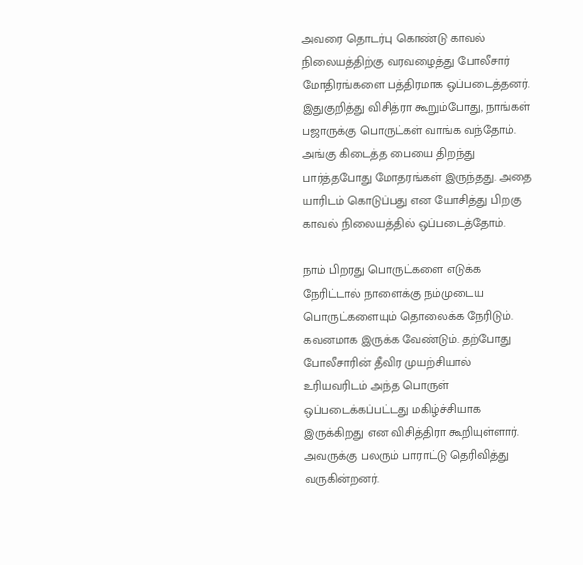அவரை தொடர்பு கொண்டு காவல் நிலையத்திற்கு வரவழைத்து போலீசார் மோதிரங்களை பத்திரமாக ஒப்படைத்தனர். இதுகுறித்து விசித்ரா கூறும்போது, நாங்கள் பஜாருக்கு பொருட்கள் வாங்க வந்தோம். அங்கு கிடைத்த பையை திறந்து பார்த்தபோது மோதரங்கள் இருந்தது. அதை யாரிடம் கொடுப்பது என யோசித்து பிறகு காவல் நிலையத்தில் ஒப்படைத்தோம்.

நாம் பிறரது பொருட்களை எடுக்க நேரிட்டால் நாளைக்கு நம்முடைய பொருட்களையும் தொலைக்க நேரிடும். கவனமாக இருக்க வேண்டும். தற்போது போலீசாரின் தீவிர முயற்சியால் உரியவரிடம் அந்த பொருள் ஒப்படைக்கப்பட்டது மகிழ்ச்சியாக இருக்கிறது என விசித்திரா கூறியுள்ளார். அவருக்கு பலரும் பாராட்டு தெரிவித்து வருகின்றனர்.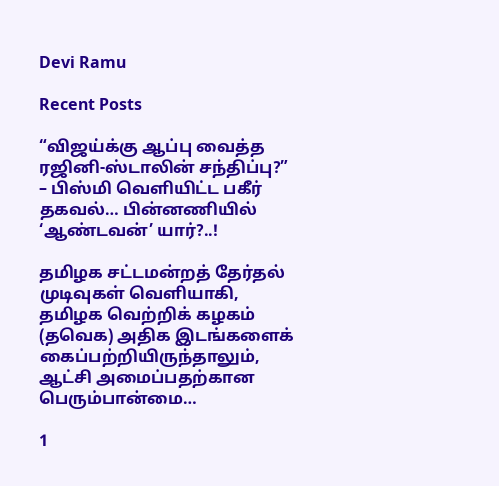Devi Ramu

Recent Posts

“விஜய்க்கு ஆப்பு வைத்த ரஜினி-ஸ்டாலின் சந்திப்பு?” – பிஸ்மி வெளியிட்ட பகீர் தகவல்… பின்னணியில் ‘ஆண்டவன்’ யார்?..!

தமிழக சட்டமன்றத் தேர்தல் முடிவுகள் வெளியாகி, தமிழக வெற்றிக் கழகம் (தவெக) அதிக இடங்களைக் கைப்பற்றியிருந்தாலும், ஆட்சி அமைப்பதற்கான பெரும்பான்மை…

1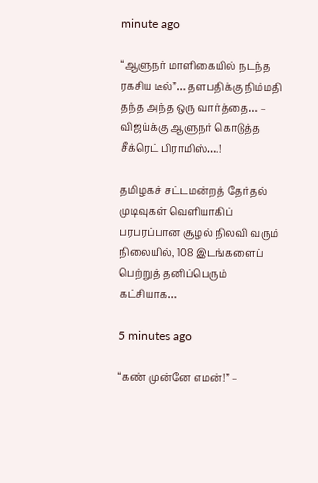minute ago

“ஆளுநர் மாளிகையில் நடந்த ரகசிய டீல்”… தளபதிக்கு நிம்மதி தந்த அந்த ஒரு வார்த்தை… – விஜய்க்கு ஆளுநர் கொடுத்த சீக்ரெட் பிராமிஸ்….!

தமிழகச் சட்டமன்றத் தேர்தல் முடிவுகள் வெளியாகிப் பரபரப்பான சூழல் நிலவி வரும் நிலையில், 108 இடங்களைப் பெற்றுத் தனிப்பெரும் கட்சியாக…

5 minutes ago

“கண் முன்னே எமன்!” –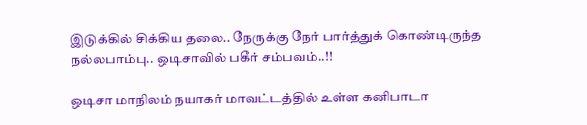இடுக்கில் சிக்கிய தலை.. நேருக்கு நேர் பார்த்துக் கொண்டிருந்த நல்லபாம்பு.. ஒடிசாவில் பகீர் சம்பவம்..!!

ஒடிசா மாநிலம் நயாகர் மாவட்டத்தில் உள்ள கனிபாடா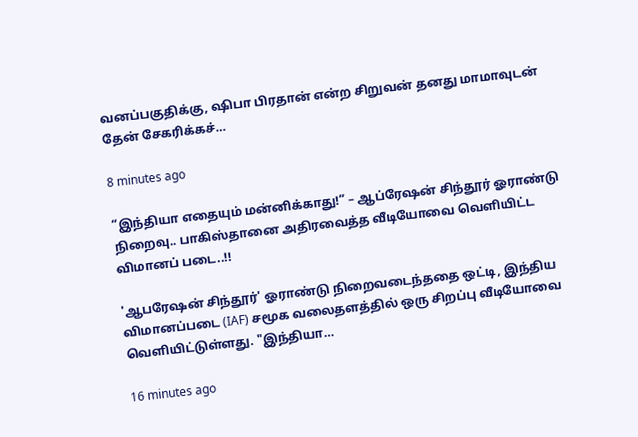வனப்பகுதிக்கு, ஷிபா பிரதான் என்ற சிறுவன் தனது மாமாவுடன் தேன் சேகரிக்கச்…

8 minutes ago

“இந்தியா எதையும் மன்னிக்காது!” – ஆப்ரேஷன் சிந்தூர் ஓராண்டு நிறைவு.. பாகிஸ்தானை அதிரவைத்த வீடியோவை வெளியிட்ட விமானப் படை..!!

'ஆபரேஷன் சிந்தூர்' ஓராண்டு நிறைவடைந்ததை ஒட்டி, இந்திய விமானப்படை (IAF) சமூக வலைதளத்தில் ஒரு சிறப்பு வீடியோவை வெளியிட்டுள்ளது. "இந்தியா…

16 minutes ago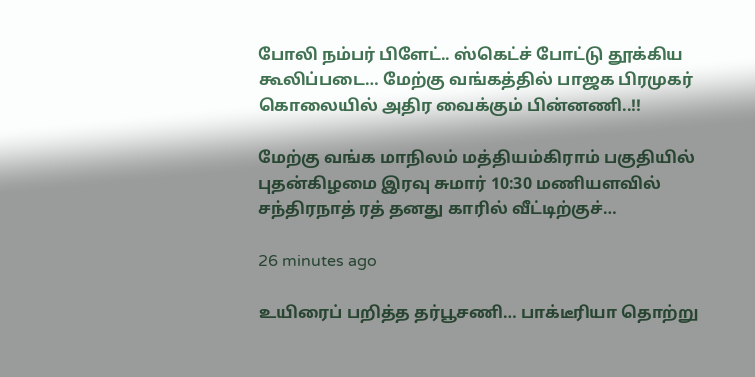போலி நம்பர் பிளேட்.. ஸ்கெட்ச் போட்டு தூக்கிய கூலிப்படை… மேற்கு வங்கத்தில் பாஜக பிரமுகர் கொலையில் அதிர வைக்கும் பின்னணி..!!

மேற்கு வங்க மாநிலம் மத்தியம்கிராம் பகுதியில் புதன்கிழமை இரவு சுமார் 10:30 மணியளவில் சந்திரநாத் ரத் தனது காரில் வீட்டிற்குச்…

26 minutes ago

உயிரைப் பறித்த தர்பூசணி… பாக்டீரியா தொற்று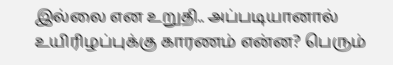இல்லை என உறுதி.. அப்படியானால் உயிரிழப்புக்கு காரணம் என்ன? பெரும்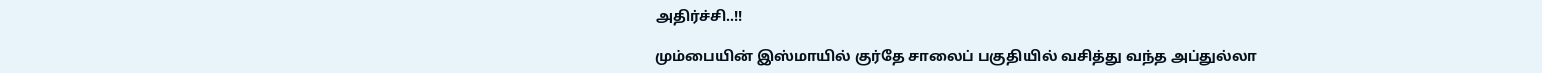அதிர்ச்சி..!!

மும்பையின் இஸ்மாயில் குர்தே சாலைப் பகுதியில் வசித்து வந்த அப்துல்லா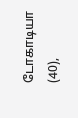டோகாடியா (40),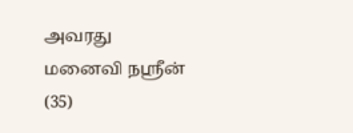அவரது மனைவி நஸ்ரீன் (35)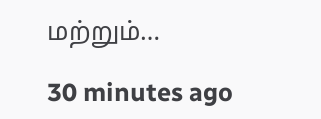மற்றும்…

30 minutes ago